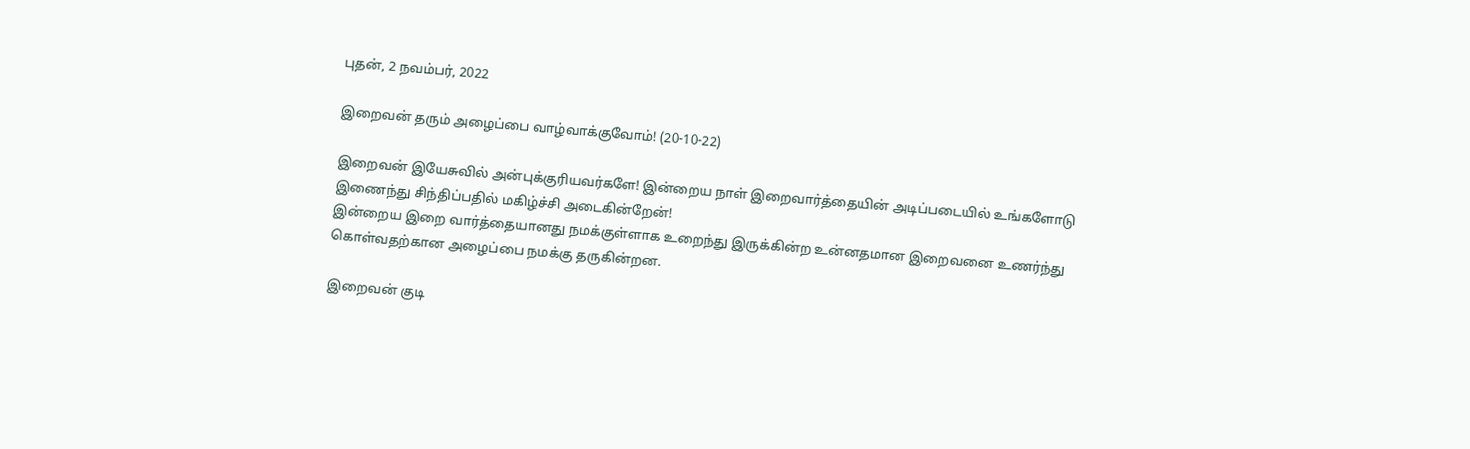புதன், 2 நவம்பர், 2022

இறைவன் தரும் அழைப்பை வாழ்வாக்குவோம்! (20-10-22)

இறைவன் இயேசுவில் அன்புக்குரியவர்களே! இன்றைய நாள் இறைவார்த்தையின் அடிப்படையில் உங்களோடு இணைந்து சிந்திப்பதில் மகிழ்ச்சி அடைகின்றேன்!
இன்றைய இறை வார்த்தையானது நமக்குள்ளாக உறைந்து இருக்கின்ற உன்னதமான இறைவனை உணர்ந்து கொள்வதற்கான அழைப்பை நமக்கு தருகின்றன.

இறைவன் குடி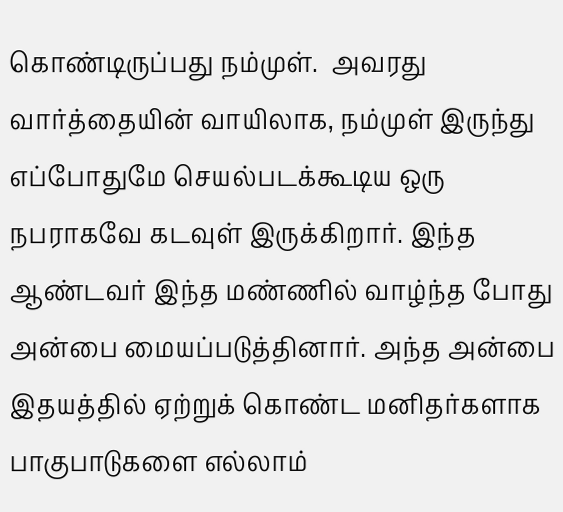கொண்டிருப்பது நம்முள்.  அவரது வார்த்தையின் வாயிலாக, நம்முள் இருந்து எப்போதுமே செயல்படக்கூடிய ஒரு நபராகவே கடவுள் இருக்கிறார். இந்த ஆண்டவர் இந்த மண்ணில் வாழ்ந்த போது அன்பை மையப்படுத்தினார். அந்த அன்பை இதயத்தில் ஏற்றுக் கொண்ட மனிதர்களாக பாகுபாடுகளை எல்லாம்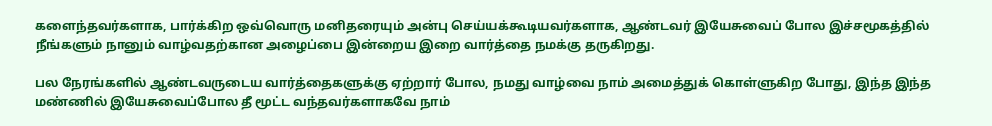களைந்தவர்களாக, பார்க்கிற ஒவ்வொரு மனிதரையும் அன்பு செய்யக்கூடியவர்களாக, ஆண்டவர் இயேசுவைப் போல இச்சமூகத்தில் நீங்களும் நானும் வாழ்வதற்கான அழைப்பை இன்றைய இறை வார்த்தை நமக்கு தருகிறது.

பல நேரங்களில் ஆண்டவருடைய வார்த்தைகளுக்கு ஏற்றார் போல, நமது வாழ்வை நாம் அமைத்துக் கொள்ளுகிற போது, இந்த இந்த மண்ணில் இயேசுவைப்போல தீ மூட்ட வந்தவர்களாகவே நாம்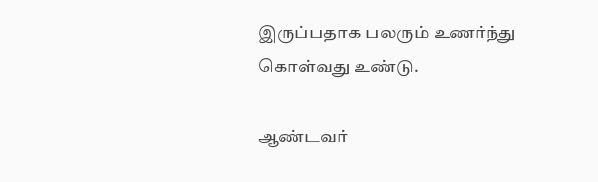இருப்பதாக பலரும் உணர்ந்து கொள்வது உண்டு.

ஆண்டவர்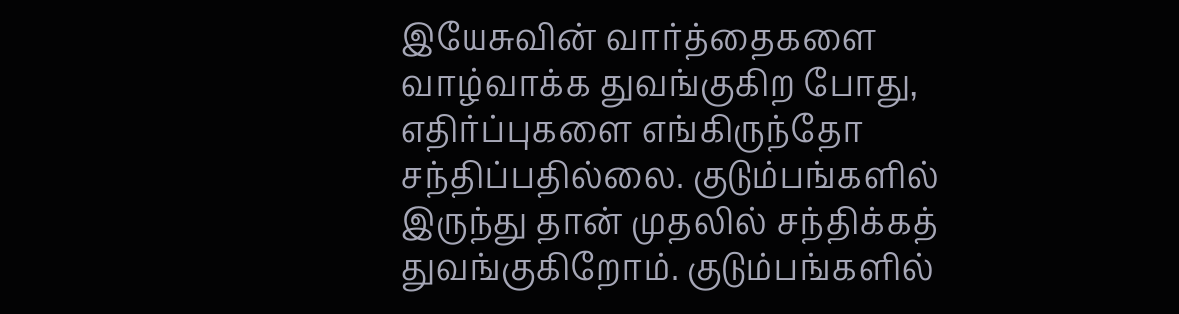இயேசுவின் வார்த்தைகளை வாழ்வாக்க துவங்குகிற போது, எதிர்ப்புகளை எங்கிருந்தோ சந்திப்பதில்லை. குடும்பங்களில் இருந்து தான் முதலில் சந்திக்கத் துவங்குகிறோம். குடும்பங்களில்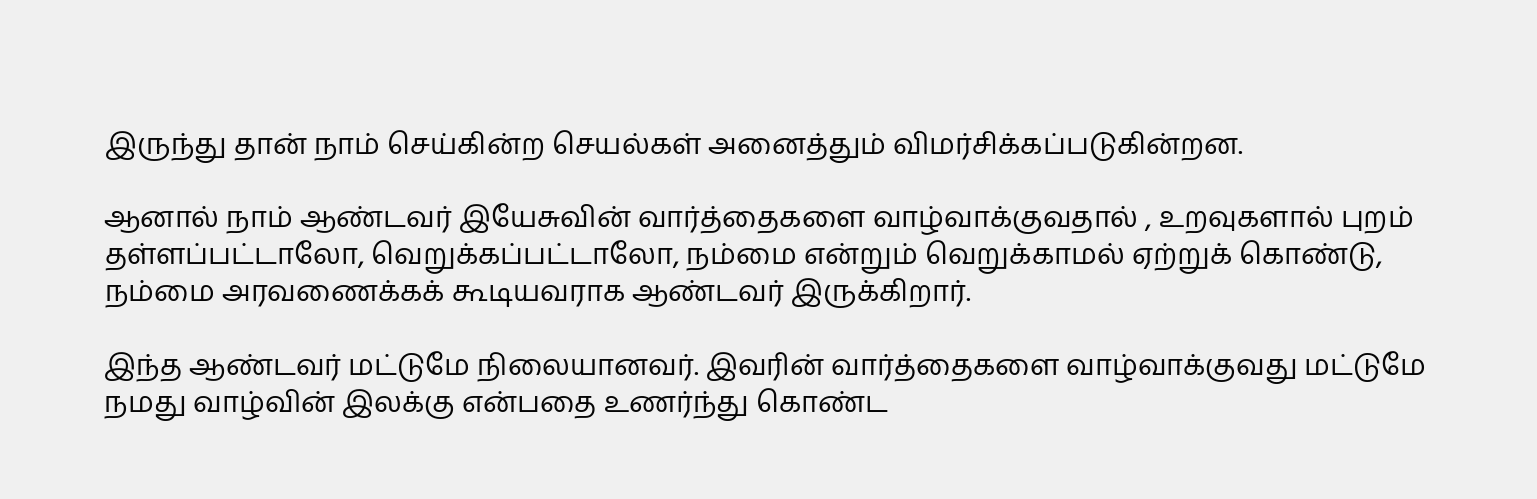இருந்து தான் நாம் செய்கின்ற செயல்கள் அனைத்தும் விமர்சிக்கப்படுகின்றன.

ஆனால் நாம் ஆண்டவர் இயேசுவின் வார்த்தைகளை வாழ்வாக்குவதால் , உறவுகளால் புறம் தள்ளப்பட்டாலோ, வெறுக்கப்பட்டாலோ, நம்மை என்றும் வெறுக்காமல் ஏற்றுக் கொண்டு, நம்மை அரவணைக்கக் கூடியவராக ஆண்டவர் இருக்கிறார்.

இந்த ஆண்டவர் மட்டுமே நிலையானவர். இவரின் வார்த்தைகளை வாழ்வாக்குவது மட்டுமே நமது வாழ்வின் இலக்கு என்பதை உணர்ந்து கொண்ட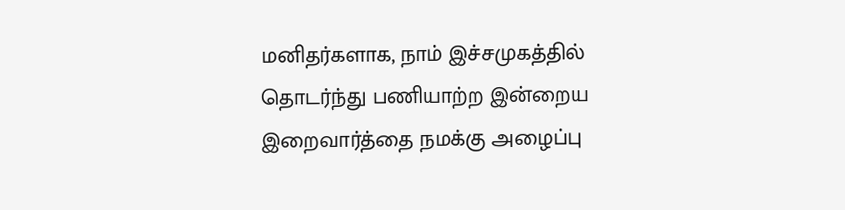மனிதர்களாக, நாம் இச்சமுகத்தில் தொடர்ந்து பணியாற்ற இன்றைய இறைவார்த்தை நமக்கு அழைப்பு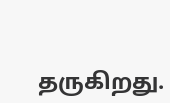தருகிறது.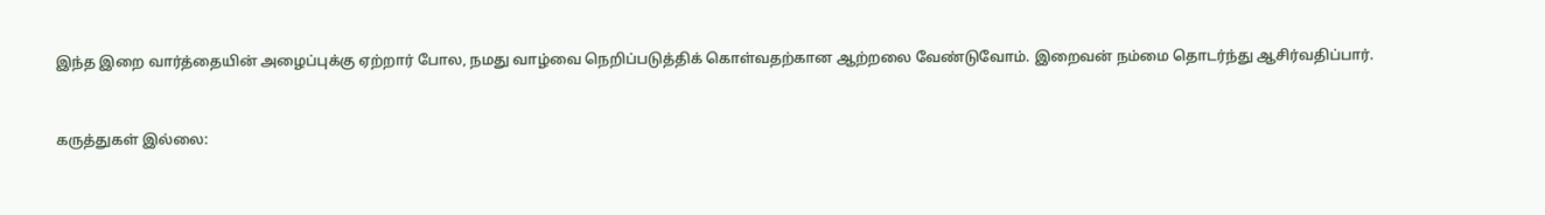இந்த இறை வார்த்தையின் அழைப்புக்கு ஏற்றார் போல, நமது வாழ்வை நெறிப்படுத்திக் கொள்வதற்கான ஆற்றலை வேண்டுவோம். இறைவன் நம்மை தொடர்ந்து ஆசிர்வதிப்பார்.


கருத்துகள் இல்லை: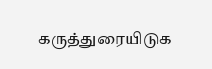கருத்துரையிடுக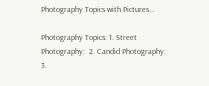Photography Topics with Pictures...

Photography Topics: 1. Street Photography:  2. Candid Photography: 3.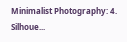Minimalist Photography: 4. Silhoue...